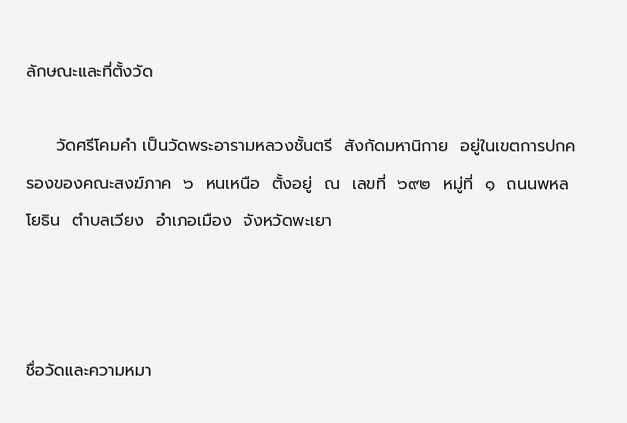ลักษณะและที่ตั้งวัด

     วัดศรีโคมคำ เป็นวัดพระอารามหลวงชั้นตรี  สังกัดมหานิกาย  อยู่ในเขตการปกครองของคณะสงฆ์ภาค  ๖  หนเหนือ  ตั้งอยู่  ณ  เลขที่  ๖๙๒  หมู่ที่  ๑  ถนนพหลโยธิน  ตำบลเวียง  อำเภอเมือง  จังหวัดพะเยา



ชื่อวัดและความหมา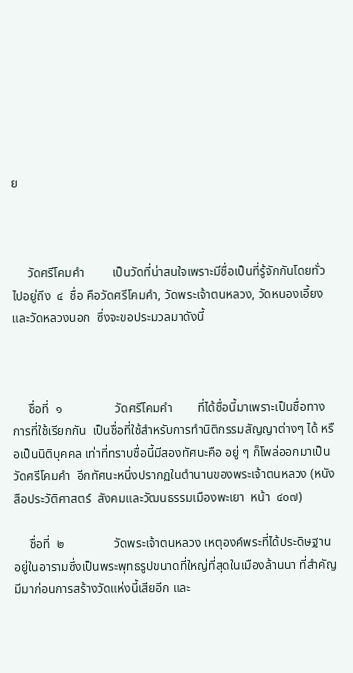ย



     วัดศรีโคมคำ         เป็นวัดที่น่าสนใจเพราะมีชื่อเป็นที่รู้จักกันโดยทั่วไปอยู่ถึง  ๔  ชื่อ คือวัดศรีโคมคำ, วัดพระเจ้าตนหลวง, วัดหนองเอี้ยง และวัดหลวงนอก  ซึ่งจะขอประมวลมาดังนี้



     ชื่อที่  ๑                 วัดศรีโคมคำ        ที่ได้ชื่อนี้มาเพราะเป็นชื่อทางการที่ใช้เรียกกัน  เป็นชื่อที่ใช้สำหรับการทำนิติกรรมสัญญาต่างๆ ได้ หรือเป็นนิติบุคคล เท่าที่ทราบชื่อนี้มีสองทัศนะคือ อยู่ ๆ ก็โพล่ออกมาเป็นวัดศรีโคมคำ  อีกทัศนะหนึ่งปรากฏในตำนานของพระเจ้าตนหลวง (หนังสือประวัติศาสตร์  สังคมและวัฒนธรรมเมืองพะเยา  หน้า  ๔๐๗)

     ชื่อที่  ๒                วัดพระเจ้าตนหลวง เหตุองค์พระที่ได้ประดิษฐานอยู่ในอารามซึ่งเป็นพระพุทธรูปขนาดที่ใหญ่ที่สุดในเมืองล้านนา ที่สำคัญมีมาก่อนการสร้างวัดแห่งนี้เสียอีก และ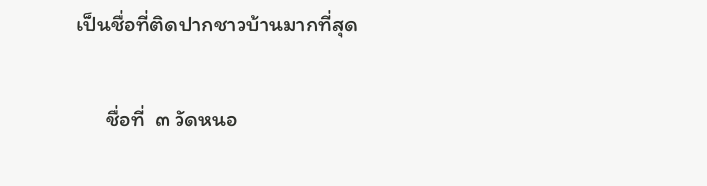เป็นชื่อที่ติดปากชาวบ้านมากที่สุด

      ชื่อที่  ๓ วัดหนอ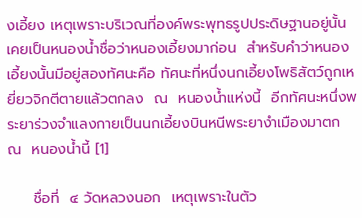งเอี้ยง เหตุเพราะบริเวณที่องค์พระพุทธรูปประดิษฐานอยู่นั้นเคยเป็นหนองน้ำชื่อว่าหนองเอี้ยงมาก่อน  สำหรับคำว่าหนองเอี้ยงนั้นมีอยู่สองทัศนะคือ ทัศนะที่หนึ่งนกเอี้ยงโพธิสัตว์ถูกเหยี่ยวจิกตีตายแล้วตกลง  ณ  หนองน้ำแห่งนี้  อีกทัศนะหนึ่งพระยาร่วงจำแลงกายเป็นนกเอี้ยงบินหนีพระยางำเมืองมาตก  ณ  หนองน้ำนี้ [1]

     ชื่อที่  ๔ วัดหลวงนอก  เหตุเพราะในตัว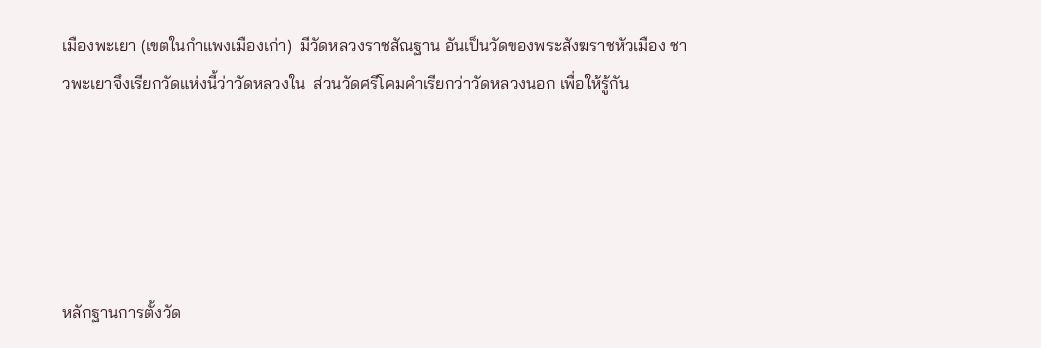เมืองพะเยา (เขตในกำแพงเมืองเก่า)  มีวัดหลวงราชสัณฐาน อันเป็นวัดของพระสังฆราชหัวเมือง ชาวพะเยาจึงเรียกวัดแห่งนี้ว่าวัดหลวงใน  ส่วนวัดศรีโคมคำเรียกว่าวัดหลวงนอก เพื่อให้รู้กัน





หลักฐานการตั้งวัด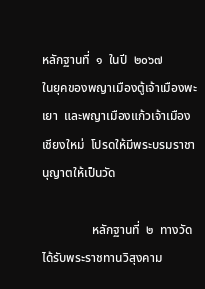หลักฐานที่  ๑  ในปี  ๒๐๖๗            ในยุคของพญาเมืองตู้เจ้าเมืองพะเยา  และพญาเมืองแก้วเจ้าเมืองเชียงใหม่  โปรดให้มีพระบรมราชานุญาตให้เป็นวัด

                หลักฐานที่  ๒  ทางวัดได้รับพระราชทานวิสุงคาม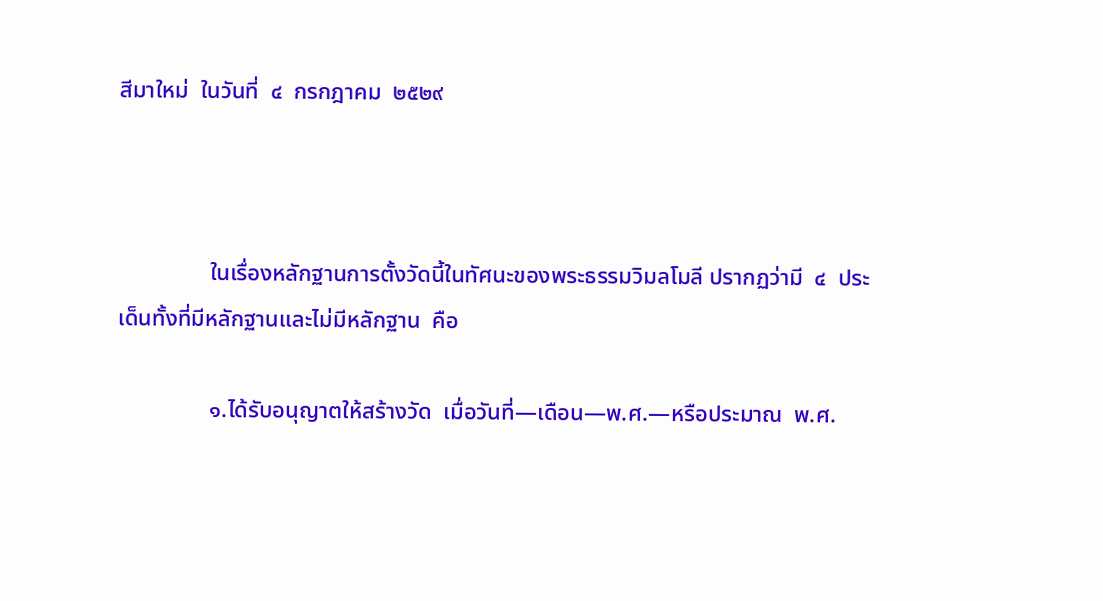สีมาใหม่  ในวันที่  ๔  กรกฎาคม  ๒๕๒๙



                ในเรื่องหลักฐานการตั้งวัดนี้ในทัศนะของพระธรรมวิมลโมลี ปรากฏว่ามี  ๔  ประเด็นทั้งที่มีหลักฐานและไม่มีหลักฐาน  คือ

                ๑.ได้รับอนุญาตให้สร้างวัด  เมื่อวันที่—เดือน—พ.ศ.—หรือประมาณ  พ.ศ.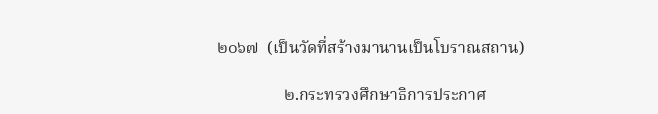๒๐๖๗  (เป็นวัดที่สร้างมานานเป็นโบราณสถาน)

                ๒.กระทรวงศึกษาธิการประกาศ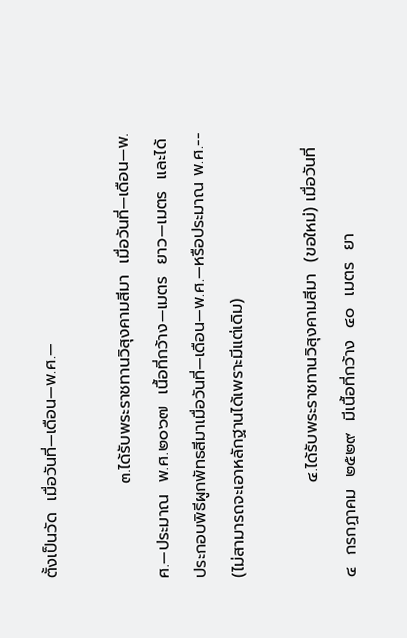ตั้งเป็นวัด  เมื่อวันที่—เดือน—พ.ศ.—

                ๓.ได้รับพระราชทานวิสุงคามสีมา  เมื่อวันที่—เดือน—พ.ศ.—ประมาณ  พ.ศ.๒๐๖๗  เนื้อที่กว้าง—เมตร  ยาว—เมตร  และได้ประกอบพิธีผูกพัทธสีมาเมื่อวันที่—เดือน—พ.ศ.—หรือประมาณ พ.ศ.--  (ไม่สามารถจะเอาหลักฐานได้เพราะมีแต่เดิม)

                ๔.ได้รับพระราชทานวิสุงคามสีมา  (ขอใหม่) เมื่อวันที่  ๔  กรกฏาคม  ๒๕๒๙  มีเนื้อที่กว้าง  ๔๐  เมตร  ยา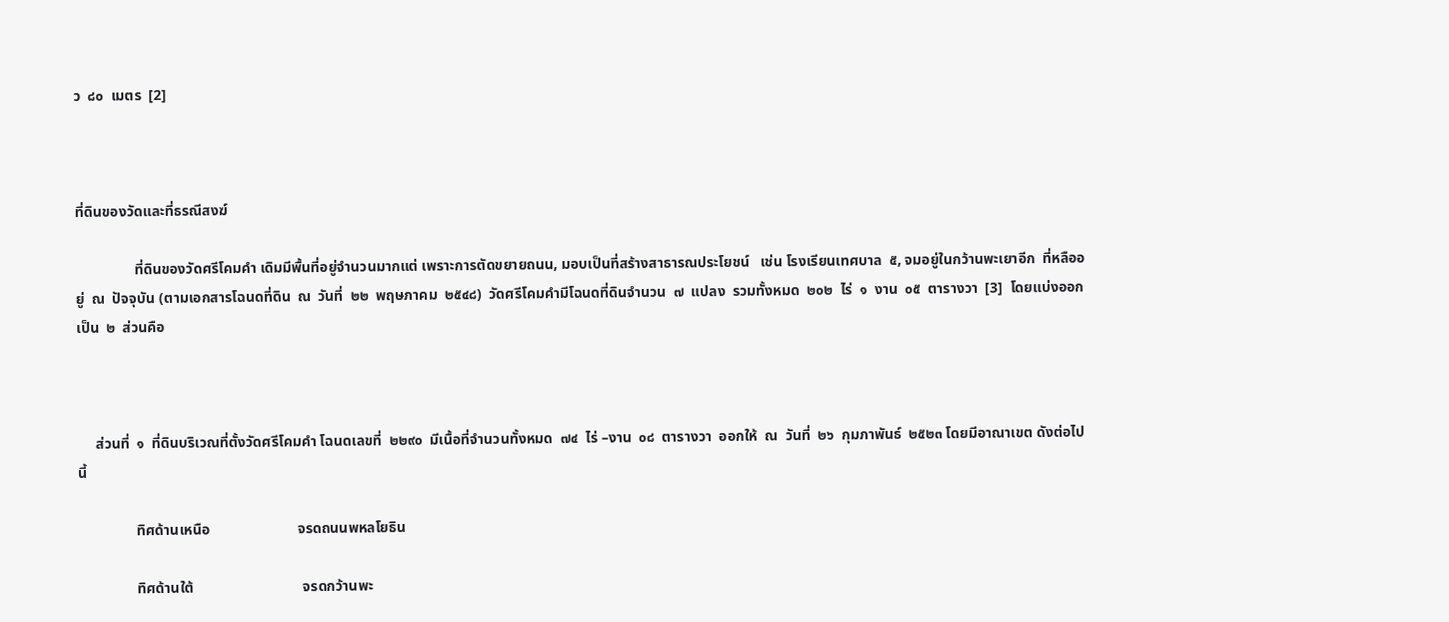ว  ๘๐  เมตร  [2]



ที่ดินของวัดและที่ธรณีสงฆ์

                ที่ดินของวัดศรีโคมคำ เดิมมีพื้นที่อยู่จำนวนมากแต่ เพราะการตัดขยายถนน, มอบเป็นที่สร้างสาธารณประโยชน์   เช่น โรงเรียนเทศบาล  ๕, จมอยู่ในกว้านพะเยาอีก  ที่หลืออยู่  ณ  ปัจจุบัน (ตามเอกสารโฉนดที่ดิน  ณ  วันที่  ๒๒  พฤษภาคม  ๒๕๔๘)  วัดศรีโคมคำมีโฉนดที่ดินจำนวน  ๗  แปลง  รวมทั้งหมด  ๒๐๒  ไร่  ๑  งาน  ๐๕  ตารางวา  [3]  โดยแบ่งออกเป็น  ๒  ส่วนคือ



     ส่วนที่  ๑  ที่ดินบริเวณที่ตั้งวัดศรีโคมคำ โฉนดเลขที่  ๒๒๙๐  มีเนื้อที่จำนวนทั้งหมด  ๗๔  ไร่ –งาน  ๐๘  ตารางวา  ออกให้  ณ  วันที่  ๒๖  กุมภาพันธ์  ๒๕๒๓ โดยมีอาณาเขต ดังต่อไปนี้

                ทิศด้านเหนือ                        จรดถนนพหลโยธิน

                ทิศด้านใต้                              จรดกว้านพะ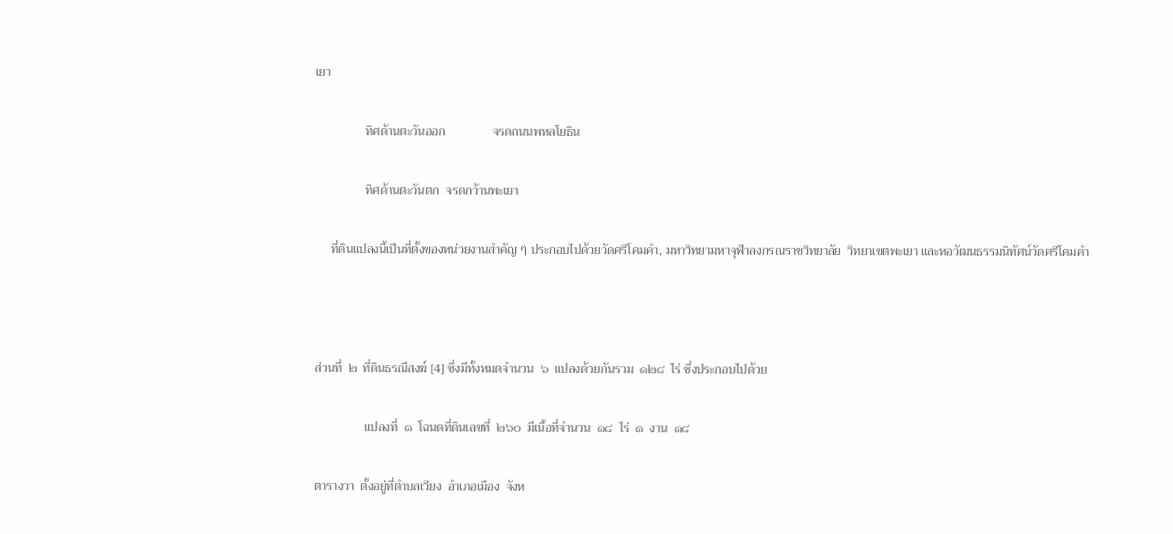เยา

                ทิศด้านตะวันออก               จรดถนนพหลโยธิน

                ทิศด้านตะวันตก  จรดกว้านพะเยา

     ที่ดินแปลงนี้เป็นที่ตั้งของหน่วยงานสำคัญ ๆ ประกอบไปด้วยวัดศรีโคมคำ, มหาวิทยามหาจุฬาลงกรณราชวิทยาลัย  วิทยาเขตพะเยา และหอวัฒนธรรมนิทัศน์วัดศรีโคมคำ



ส่วนที่  ๒  ที่ดินธรณีสงฆ์ [4] ซึ่งมีทั้งหมดจำนวน  ๖  แปลงด้วยกันรวม  ๑๒๘  ไร่ ซึ่งประกอบไปด้วย

                แปลงที่  ๑  โฉนดที่ดินเลขที่  ๒๖๐  มีเนื้อที่จำนวน  ๑๘  ไร่  ๑  งาน  ๑๘

ตารางวา  ตั้งอยู่ที่ตำบลเวียง  อำเภอเมือง  จังห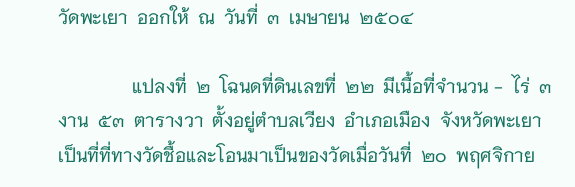วัดพะเยา  ออกให้  ณ  วันที่  ๓  เมษายน  ๒๕๐๔

                แปลงที่  ๒  โฉนดที่ดินเลขที่  ๒๒  มีเนื้อที่จำนวน -  ไร่  ๓  งาน  ๕๓  ตารางวา  ตั้งอยู่ตำบลเวียง  อำเภอเมือง  จังหวัดพะเยา  เป็นที่ที่ทางวัดชื้อและโอนมาเป็นของวัดเมื่อวันที่  ๒๐  พฤศจิกาย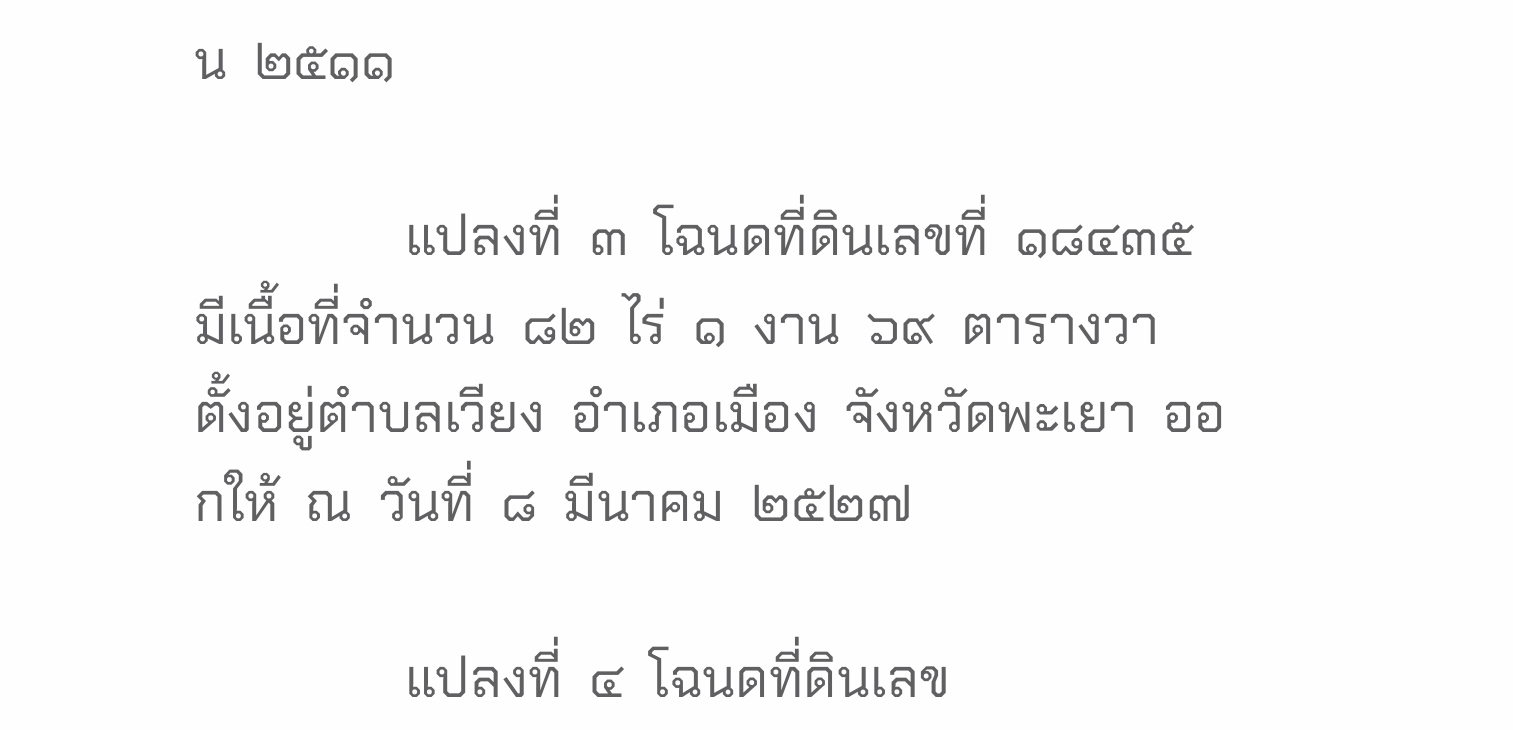น  ๒๕๑๑

                แปลงที่  ๓  โฉนดที่ดินเลขที่  ๑๘๔๓๕  มีเนื้อที่จำนวน  ๘๒  ไร่  ๑  งาน  ๖๙  ตารางวา  ตั้งอยู่ตำบลเวียง  อำเภอเมือง  จังหวัดพะเยา  ออกให้  ณ  วันที่  ๘  มีนาคม  ๒๕๒๗

                แปลงที่  ๔  โฉนดที่ดินเลข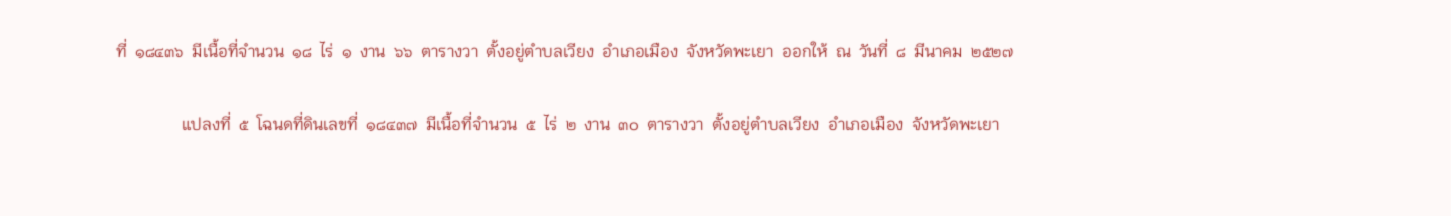ที่  ๑๘๔๓๖  มีเนื้อที่จำนวน  ๑๘  ไร่  ๑  งาน  ๖๖  ตารางวา  ตั้งอยู่ตำบลเวียง  อำเภอเมือง  จังหวัดพะเยา  ออกให้  ณ  วันที่  ๘  มีนาคม  ๒๕๒๗

                แปลงที่  ๕  โฉนดที่ดินเลขที่  ๑๘๔๓๗  มีเนื้อที่จำนวน  ๕  ไร่  ๒  งาน  ๓๐  ตารางวา  ตั้งอยู่ตำบลเวียง  อำเภอเมือง  จังหวัดพะเยา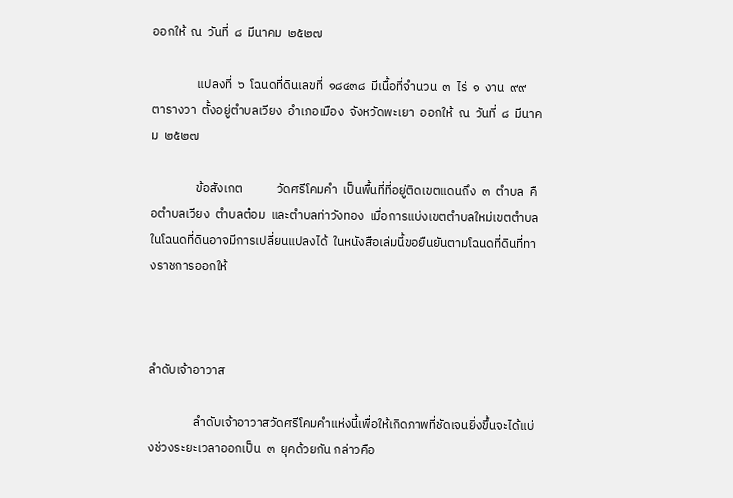ออกให้  ณ  วันที่  ๘  มีนาคม  ๒๕๒๗

                แปลงที่  ๖  โฉนดที่ดินเลขที่  ๑๘๔๓๘  มีเนื้อที่จำนวน  ๓  ไร่  ๑  งาน  ๙๙  ตารางวา  ตั้งอยู่ตำบลเวียง  อำเภอเมือง  จังหวัดพะเยา  ออกให้  ณ  วันที่  ๘  มีนาคม  ๒๕๒๗

                ข้อสังเกต            วัดศรีโคมคำ  เป็นพื้นที่ที่อยู่ติดเขตแดนถึง  ๓  ตำบล  คือตำบลเวียง  ตำบลต๋อม  และตำบลท่าวังทอง  เมื่อการแบ่งเขตตำบลใหม่เขตตำบลในโฉนดที่ดินอาจมีการเปลี่ยนแปลงได้  ในหนังสือเล่มนี้ขอยืนยันตามโฉนดที่ดินที่ทางราชการออกให้



ลำดับเจ้าอาวาส

                ลำดับเจ้าอาวาสวัดศรีโคมคำแห่งนี้เพื่อให้เกิดภาพที่ชัดเจนยิ่งขึ้นจะได้แบ่งช่วงระยะเวลาออกเป็น  ๓  ยุคด้วยกัน กล่าวคือ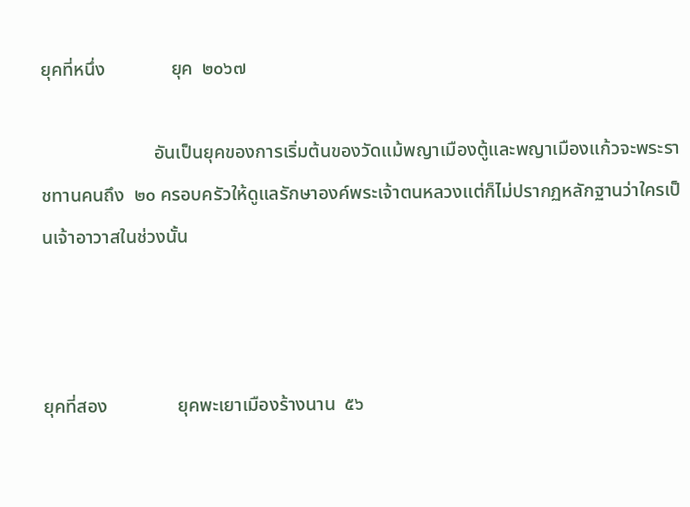ยุคที่หนึ่ง              ยุค  ๒๐๖๗

                        อันเป็นยุคของการเริ่มต้นของวัดแม้พญาเมืองตู้และพญาเมืองแก้วจะพระราชทานคนถึง  ๒๐ ครอบครัวให้ดูแลรักษาองค์พระเจ้าตนหลวงแต่ก็ไม่ปรากฏหลักฐานว่าใครเป็นเจ้าอาวาสในช่วงนั้น



ยุคที่สอง               ยุคพะเยาเมืองร้างนาน  ๕๖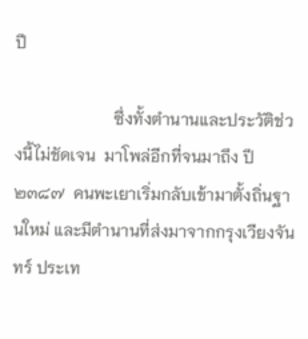ปี

                        ซึ่งทั้งตำนานและประวัติช่วงนี้ไม่ชัดเจน  มาโพล่อีกที่จนมาถึง ปี  ๒๓๘๗  คนพะเยาเริ่มกลับเข้ามาตั้งถิ่นฐานใหม่ และมีตำนานที่ส่งมาจากกรุงเวียงจันทร์ ประเท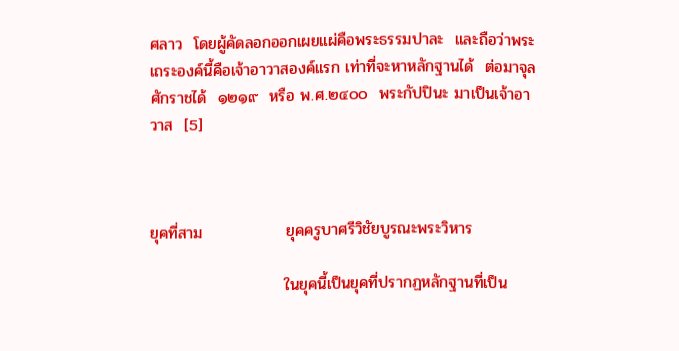ศลาว  โดยผู้คัดลอกออกเผยแผ่คือพระธรรมปาละ  และถือว่าพระเถระองค์นี้คือเจ้าอาวาสองค์แรก เท่าที่จะหาหลักฐานได้  ต่อมาจุลศักราชได้  ๑๒๑๙  หรือ พ.ศ.๒๔๐๐  พระกัปปินะ มาเป็นเจ้าอาวาส  [5]



ยุคที่สาม               ยุคครูบาศรีวิชัยบูรณะพระวิหาร

                        ในยุคนี้เป็นยุคที่ปรากฏหลักฐานที่เป็น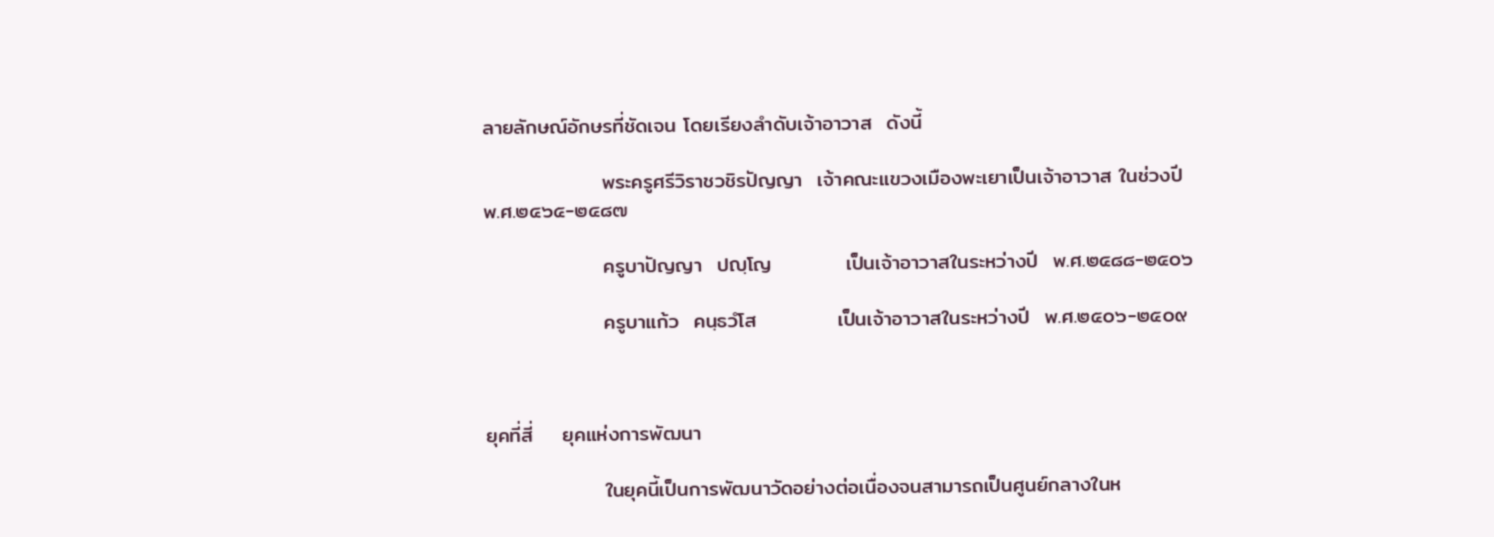ลายลักษณ์อักษรที่ชัดเจน โดยเรียงลำดับเจ้าอาวาส  ดังนี้

                พระครูศรีวิราชวชิรปัญญา  เจ้าคณะแขวงเมืองพะเยาเป็นเจ้าอาวาส ในช่วงปี พ.ศ.๒๔๖๕-๒๔๘๗

                ครูบาปัญญา  ปญฺโญ          เป็นเจ้าอาวาสในระหว่างปี  พ.ศ.๒๔๘๘-๒๕๐๖

                ครูบาแก้ว  คนฺธวํโส           เป็นเจ้าอาวาสในระหว่างปี  พ.ศ.๒๕๐๖-๒๕๐๙



ยุคที่สี่    ยุคแห่งการพัฒนา

                ในยุคนี้เป็นการพัฒนาวัดอย่างต่อเนื่องจนสามารถเป็นศูนย์กลางในห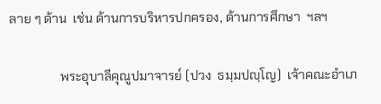ลาย ๆ ด้าน  เช่น ด้านการบริหารปกครอง, ด้านการศึกษา  ฯลฯ

                พระอุบาลีคุณูปมาจารย์ (ปวง  ธมฺมปญฺโญ)  เจ้าคณะอำเภ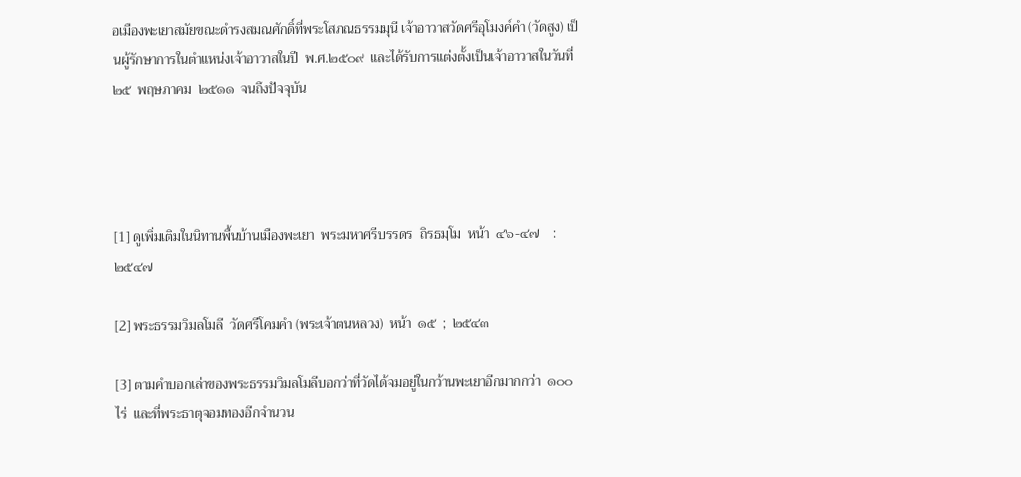อเมืองพะเยาสมัยขณะดำรงสมณศักดิ์ที่พระโสภณธรรมมุนี เจ้าอาวาสวัดศรีอุโมงค์คำ (วัดสูง) เป็นผู้รักษาการในตำแหน่งเจ้าอาวาสในปี  พ.ศ.๒๕๐๙  และได้รับการแต่งตั้งเป็นเจ้าอาวาสในวันที่  ๒๕  พฤษภาคม  ๒๕๑๑  จนถึงปัจจุบัน




[1] ดูเพิ่มเติมในนิทานพื้นบ้านเมืองพะเยา  พระมหาศรีบรรดร  ถิรธมฺโม  หน้า  ๔๖-๔๗    : ๒๕๔๗

[2] พระธรรมวิมลโมลี  วัดศรีโคมคำ (พระเจ้าตนหลวง)  หน้า  ๑๕  ;  ๒๕๔๓

[3] ตามคำบอกเล่าของพระธรรมวิมลโมลีบอกว่าที่วัดได้จมอยู่ในกว้านพะเยาอีกมากกว่า  ๑๐๐  ไร่  และที่พระธาตุจอมทองอีกจำนวน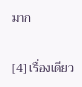มาก

[4] เรื่องเดียว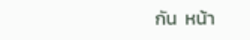กัน  หน้า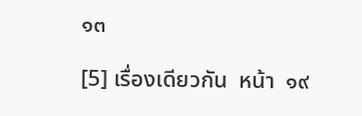๑๓

[5] เรื่องเดียวกัน  หน้า  ๑๙